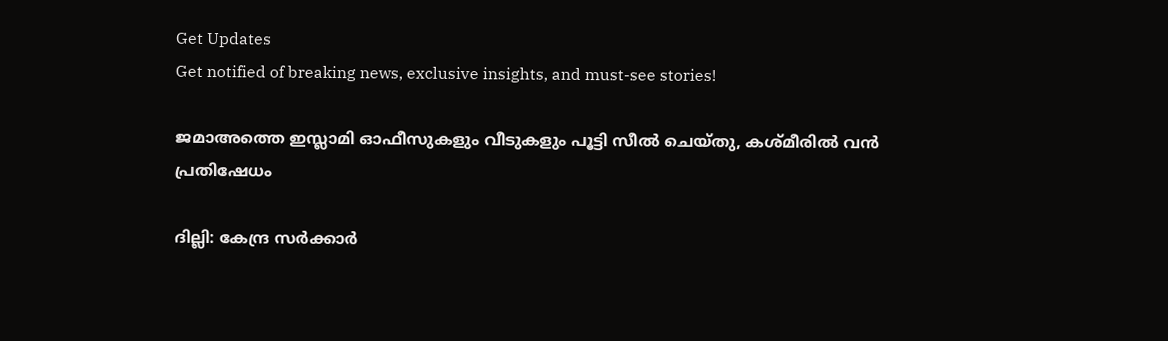Get Updates
Get notified of breaking news, exclusive insights, and must-see stories!

ജമാഅത്തെ ഇസ്ലാമി ഓഫീസുകളും വീടുകളും പൂട്ടി സീൽ ചെയ്തു, കശ്മീരിൽ വൻ പ്രതിഷേധം

ദില്ലി: കേന്ദ്ര സര്‍ക്കാര്‍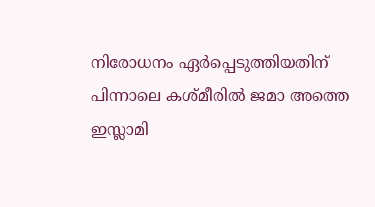നിരോധനം ഏര്‍പ്പെടുത്തിയതിന് പിന്നാലെ കശ്മീരില്‍ ജമാ അത്തെ ഇസ്ലാമി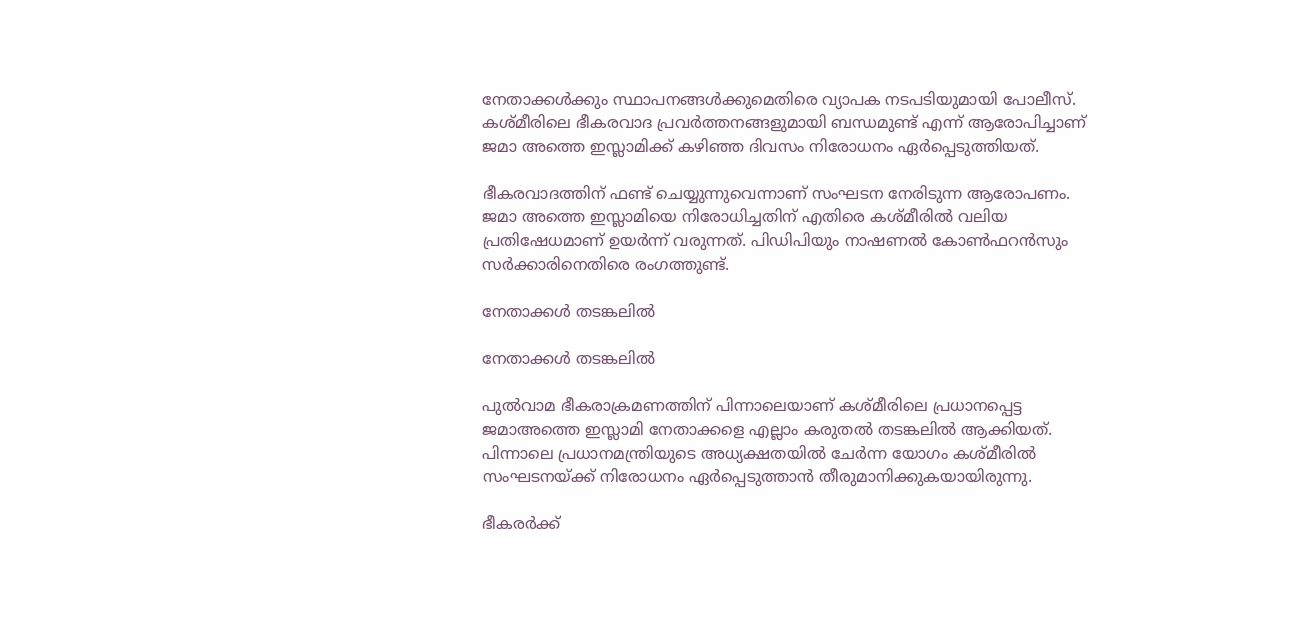നേതാക്കള്‍ക്കും സ്ഥാപനങ്ങള്‍ക്കുമെതിരെ വ്യാപക നടപടിയുമായി പോലീസ്. കശ്മീരിലെ ഭീകരവാദ പ്രവര്‍ത്തനങ്ങളുമായി ബന്ധമുണ്ട് എന്ന് ആരോപിച്ചാണ് ജമാ അത്തെ ഇസ്ലാമിക്ക് കഴിഞ്ഞ ദിവസം നിരോധനം ഏര്‍പ്പെടുത്തിയത്.

ഭീകരവാദത്തിന് ഫണ്ട് ചെയ്യുന്നുവെന്നാണ് സംഘടന നേരിടുന്ന ആരോപണം. ജമാ അത്തെ ഇസ്ലാമിയെ നിരോധിച്ചതിന് എതിരെ കശ്മീരില്‍ വലിയ പ്രതിഷേധമാണ് ഉയര്‍ന്ന് വരുന്നത്. പിഡിപിയും നാഷണല്‍ കോണ്‍ഫറന്‍സും സര്‍ക്കാരിനെതിരെ രംഗത്തുണ്ട്.

നേതാക്കൾ തടങ്കലിൽ

നേതാക്കൾ തടങ്കലിൽ

പുല്‍വാമ ഭീകരാക്രമണത്തിന് പിന്നാലെയാണ് കശ്മീരിലെ പ്രധാനപ്പെട്ട ജമാഅത്തെ ഇസ്ലാമി നേതാക്കളെ എല്ലാം കരുതല്‍ തടങ്കലില്‍ ആക്കിയത്. പിന്നാലെ പ്രധാനമന്ത്രിയുടെ അധ്യക്ഷതയില്‍ ചേര്‍ന്ന യോഗം കശ്മീരില്‍ സംഘടനയ്ക്ക് നിരോധനം ഏര്‍പ്പെടുത്താന്‍ തീരുമാനിക്കുകയായിരുന്നു.

ഭീകരര്‍ക്ക്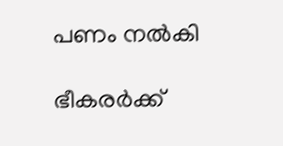പണം നല്‍കി

ഭീകരര്‍ക്ക്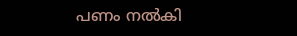പണം നല്‍കി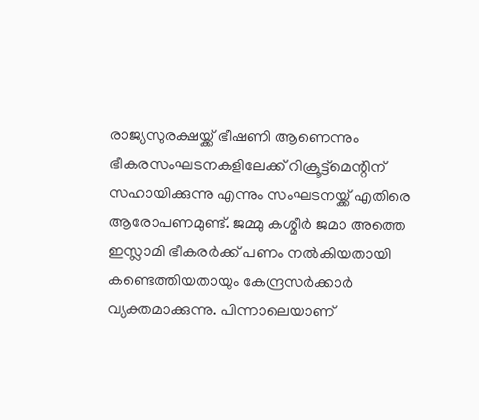രാജ്യസുരക്ഷയ്ക്ക് ഭീഷണി ആണെന്നും ഭീകരസംഘടനകളിലേക്ക് റിക്രൂട്ട്‌മെന്റിന് സഹായിക്കുന്നു എന്നും സംഘടനയ്ക്ക് എതിരെ ആരോപണമുണ്ട്. ജമ്മു കശ്മീര്‍ ജമാ അത്തെ ഇസ്ലാമി ഭീകരര്‍ക്ക് പണം നല്‍കിയതായി കണ്ടെത്തിയതായും കേന്ദ്രസര്‍ക്കാര്‍ വ്യക്തമാക്കുന്നു. പിന്നാലെയാണ്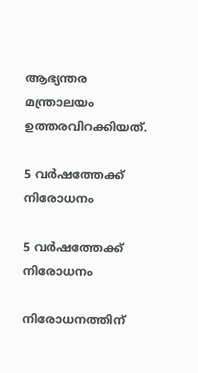ആഭ്യന്തര മന്ത്രാലയം ഉത്തരവിറക്കിയത്.

5 വർഷത്തേക്ക് നിരോധനം

5 വർഷത്തേക്ക് നിരോധനം

നിരോധനത്തിന്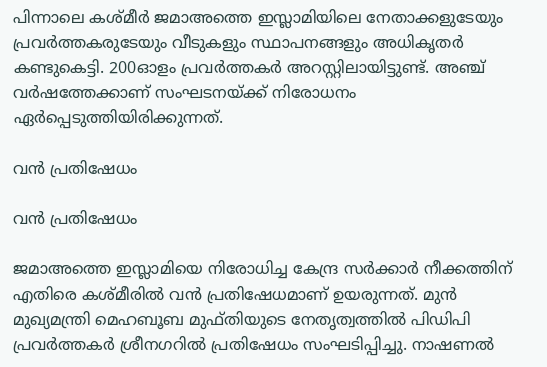പിന്നാലെ കശ്മീര്‍ ജമാഅത്തെ ഇസ്ലാമിയിലെ നേതാക്കളുടേയും പ്രവര്‍ത്തകരുടേയും വീടുകളും സ്ഥാപനങ്ങളും അധികൃതര്‍ കണ്ടുകെട്ടി. 200ഓളം പ്രവര്‍ത്തകര്‍ അറസ്റ്റിലായിട്ടുണ്ട്. അഞ്ച് വര്‍ഷത്തേക്കാണ് സംഘടനയ്ക്ക് നിരോധനം ഏര്‍പ്പെടുത്തിയിരിക്കുന്നത്.

വൻ പ്രതിഷേധം

വൻ പ്രതിഷേധം

ജമാഅത്തെ ഇസ്ലാമിയെ നിരോധിച്ച കേന്ദ്ര സര്‍ക്കാര്‍ നീക്കത്തിന് എതിരെ കശ്മീരില്‍ വന്‍ പ്രതിഷേധമാണ് ഉയരുന്നത്. മുന്‍ മുഖ്യമന്ത്രി മെഹബൂബ മുഫ്തിയുടെ നേതൃത്വത്തില്‍ പിഡിപി പ്രവര്‍ത്തകര്‍ ശ്രീനഗറില്‍ പ്രതിഷേധം സംഘടിപ്പിച്ചു. നാഷണല്‍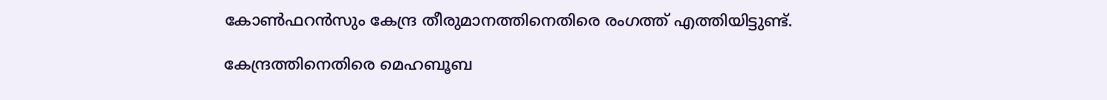കോണ്‍ഫറന്‍സും കേന്ദ്ര തീരുമാനത്തിനെതിരെ രംഗത്ത് എത്തിയിട്ടുണ്ട്.

കേന്ദ്രത്തിനെതിരെ മെഹബൂബ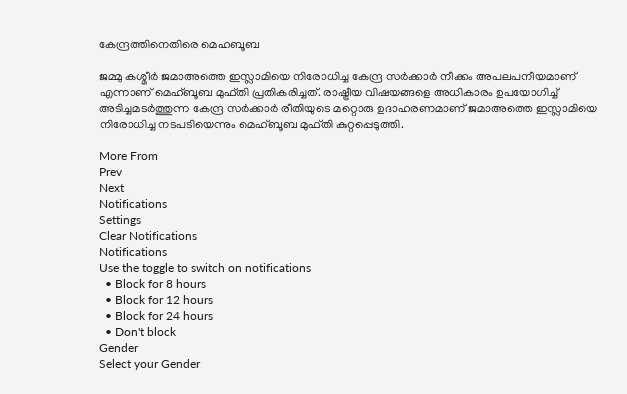കേന്ദ്രത്തിനെതിരെ മെഹബൂബ

ജമ്മു കശ്മീര്‍ ജമാഅത്തെ ഇസ്ലാമിയെ നിരോധിച്ച കേന്ദ്ര സര്‍ക്കാര്‍ നീക്കം അപലപനീയമാണ് എന്നാണ് മെഹ്ബൂബ മുഫ്തി പ്രതികരിച്ചത്. രാഷ്ട്രീയ വിഷയങ്ങളെ അധികാരം ഉപയോഗിച്ച് അടിച്ചമടര്‍ത്തുന്ന കേന്ദ്ര സര്‍ക്കാര്‍ രീതിയുടെ മറ്റൊരു ഉദാഹരണമാണ് ജമാഅത്തെ ഇസ്ലാമിയെ നിരോധിച്ച നടപടിയെന്നും മെഹ്ബൂബ മുഫ്തി കുറ്റപ്പെടുത്തി.

More From
Prev
Next
Notifications
Settings
Clear Notifications
Notifications
Use the toggle to switch on notifications
  • Block for 8 hours
  • Block for 12 hours
  • Block for 24 hours
  • Don't block
Gender
Select your Gender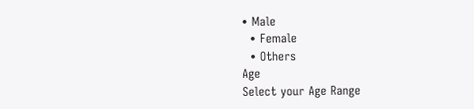• Male
  • Female
  • Others
Age
Select your Age Range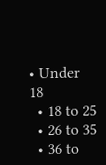• Under 18
  • 18 to 25
  • 26 to 35
  • 36 to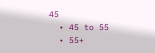45
  • 45 to 55
  • 55+